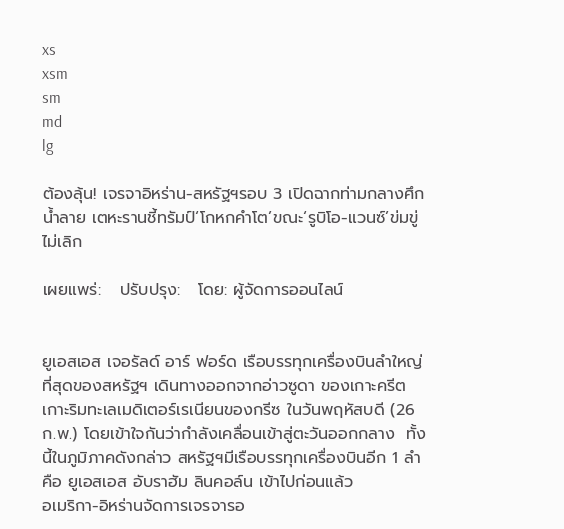xs
xsm
sm
md
lg

ต้องลุ้น! เจรจาอิหร่าน-สหรัฐฯรอบ 3 เปิดฉากท่ามกลางศึกน้ำลาย เตหะรานชี้ทรัมป์‘โกหกคำโต’ขณะ‘รูบิโอ-แวนซ์’ข่มขู่ไม่เลิก

เผยแพร่:   ปรับปรุง:   โดย: ผู้จัดการออนไลน์


ยูเอสเอส เจอรัลด์ อาร์ ฟอร์ด เรือบรรทุกเครื่องบินลำใหญ่ที่สุดของสหรัฐฯ เดินทางออกจากอ่าวซูดา ของเกาะครีต  เกาะริมทะเลเมดิเตอร์เรเนียนของกรีซ ในวันพฤหัสบดี (26 ก.พ.) โดยเข้าใจกันว่ากำลังเคลื่อนเข้าสู่ตะวันออกกลาง  ทั้งนี้ในภูมิภาคดังกล่าว สหรัฐฯมีเรือบรรทุกเครื่องบินอีก 1 ลำ คือ ยูเอสเอส อับราฮัม ลินคอล์น เข้าไปก่อนแล้ว
อเมริกา-อิหร่านจัดการเจรจารอ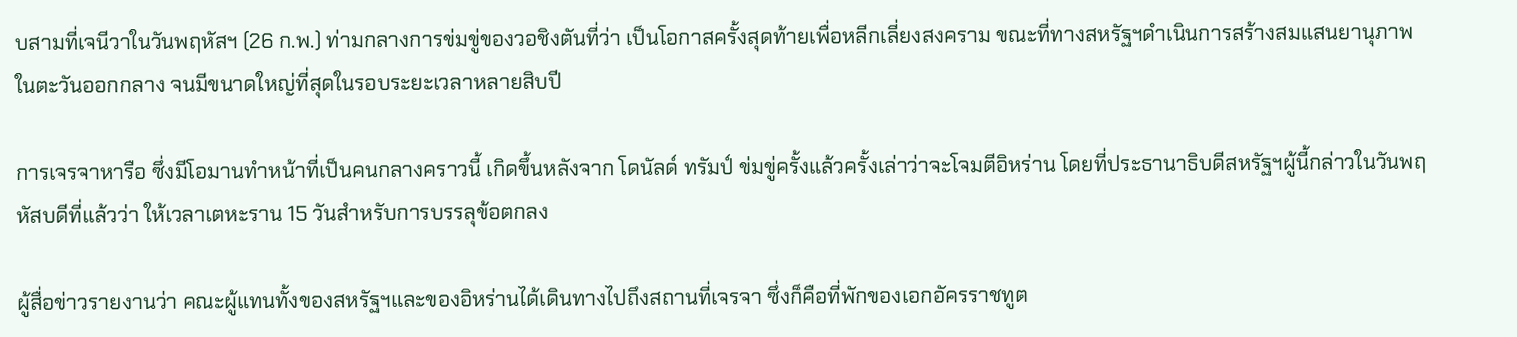บสามที่เจนีวาในวันพฤหัสฯ (26 ก.พ.) ท่ามกลางการข่มขู่ของวอชิงตันที่ว่า เป็นโอกาสครั้งสุดท้ายเพื่อหลีกเลี่ยงสงคราม ขณะที่ทางสหรัฐฯดำเนินการสร้างสมแสนยานุภาพในตะวันออกกลาง จนมีขนาดใหญ่ที่สุดในรอบระยะเวลาหลายสิบปี

การเจรจาหารือ ซึ่งมีโอมานทำหน้าที่เป็นคนกลางคราวนี้ เกิดขึ้นหลังจาก โดนัลด์ ทรัมป์ ข่มขู่ครั้งแล้วครั้งเล่าว่าจะโจมตีอิหร่าน โดยที่ประธานาธิบดีสหรัฐฯผู้นี้กล่าวในวันพฤหัสบดีที่แล้วว่า ให้เวลาเตหะราน 15 วันสำหรับการบรรลุข้อตกลง

ผู้สื่อข่าวรายงานว่า คณะผู้แทนทั้งของสหรัฐฯและของอิหร่านได้เดินทางไปถึงสถานที่เจรจา ซึ่งก็คือที่พักของเอกอัครราชทูต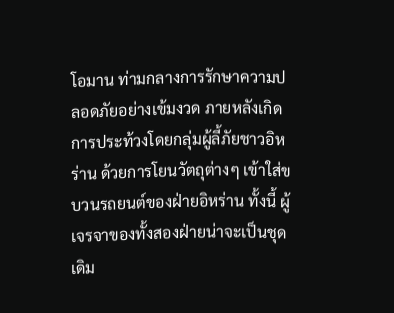โอมาน ท่ามกลางการรักษาความปลอดภัยอย่างเข้มงวด ภายหลังเกิดการประท้วงโดยกลุ่มผู้ลี้ภัยชาวอิหร่าน ด้วยการโยนวัตถุต่างๆ เข้าใส่ขบวนรถยนต์ของฝ่ายอิหร่าน ทั้งนี้ ผู้เจรจาของทั้งสองฝ่ายน่าจะเป็นชุดเดิม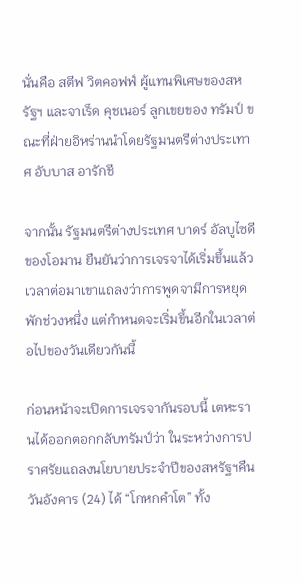นั่นคือ สตีฟ วิตคอฟฟ์ ผู้แทนพิเศษของสหรัฐฯ และจาเร็ด คุชเนอร์ ลูกเขยของ ทรัมป์ ขณะที่ฝ่ายอิหร่านนำโดยรัฐมนตรีต่างประเทาศ อับบาส อารักชี

จากนั้น รัฐมนตรีต่างประเทศ บาดร์ อัลบูไซดี ของโอมาน ยืนยันว่าการเจรจาได้เริ่มขึ้นแล้ว เวลาต่อมาเขาแถลงว่าการพูดจามีการหยุดพักช่วงหนึ่ง แต่กำหนดจะเริ่มขึ้นอีกในเวลาต่อไปของวันเดียวกันนี้

ก่อนหน้าจะเปิดการเจรจากันรอบนี้ เตหะรานได้ออกตอกกลับทรัมป์ว่า ในระหว่างการปราศรัยแถลงนโยบายประจำปีของสหรัฐฯคืนวันอังคาร (24) ได้ “โกหกคำโต” ทั้ง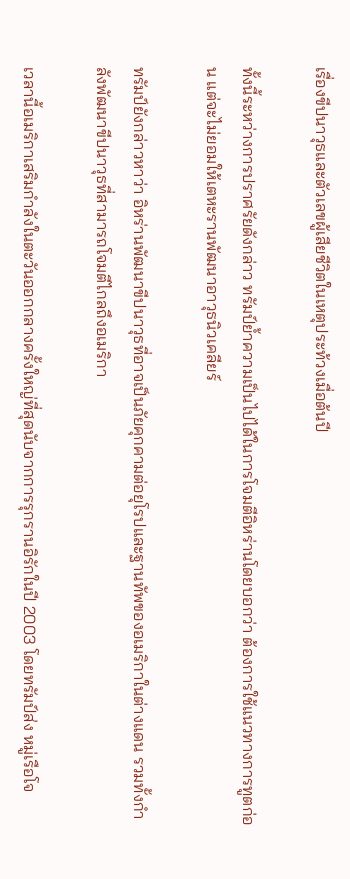เรื่องขีปนาวุธและตัวเลขผู้เสียชีวิตในเหตุประท้วงเมื่อต้นปี

ทั้งนี้ระหว่างการปราศรัยดังกล่าว ทรัมป์ย้ำความเป็นไปได้ในการโจมตีอิหร่านโดยบอกว่า ต้องการใช้แนวทางการทูตก่อน แต่จะไม่ยอมให้เตหะรานพัฒนาอาวุธนิวเคลียร์

ทรัมป์ยังกล่าวหาว่า อิหร่านพัฒนาขีปนาวุธที่อาจเป็นภัยคุกคามต่อยุโรปและฐานทัพของอเมริกาในต่างแดน รวมทั้งกำลังพัฒนาขีปนาวุธที่สามารถโจมตีไกลถึงอเมริกา

เวลานี้อเมริกาเสริมกำลังในตะวันออกกลางครั้งใหญ่ที่สุดนับจากการรุกรานอิรักในปี 2003 โดยทรัมป์ส่ง หมู่เรือโจ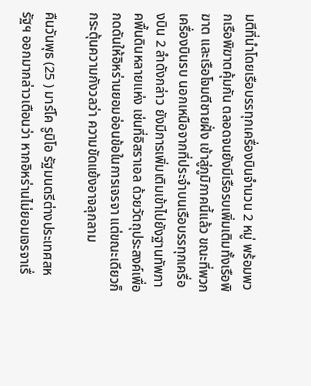มตีที่นำโดยเรือบรรทุกเครื่องบินจำนวน 2 หมู่ พร้อมพวกเรือพิฆาตคุ้มกัน ตลอดจนยังมีเรือรบเพิ่มเติมทั้งเรือพิฆาต และเรือโจมตีชายฝั่ง เข้าสู่ภูมิภาคนี้แล้ว ขณะที่พวกเครื่องบินรบ นอกเหนือจากที่ประจำบนเรือบรรทุกเครื่องบิน 2 ลำดังกล่าว ยังมีการเพิ่มเติมเข้าไปยังฐานทัพภาคพื้นดินหลายแห่ง เช่นที่อิสราเอล ด้วยวัตถุประสงค์เพื่อกดดันให้อิหร่านยอมอ่อนข้อในการเจรจา แต่ขณะเดียวก็กระตุ้นความกังวลว่า ความขัดแย้งอาจลุกลาม

คืนวันพุธ (25 ) มาร์โค รูบิโอ รัฐมนตรีต่างประเทศสหรัฐฯ ออกมากล่าวเตือนว่า หากอิหร่านไม่ยอมเจรจาเรื่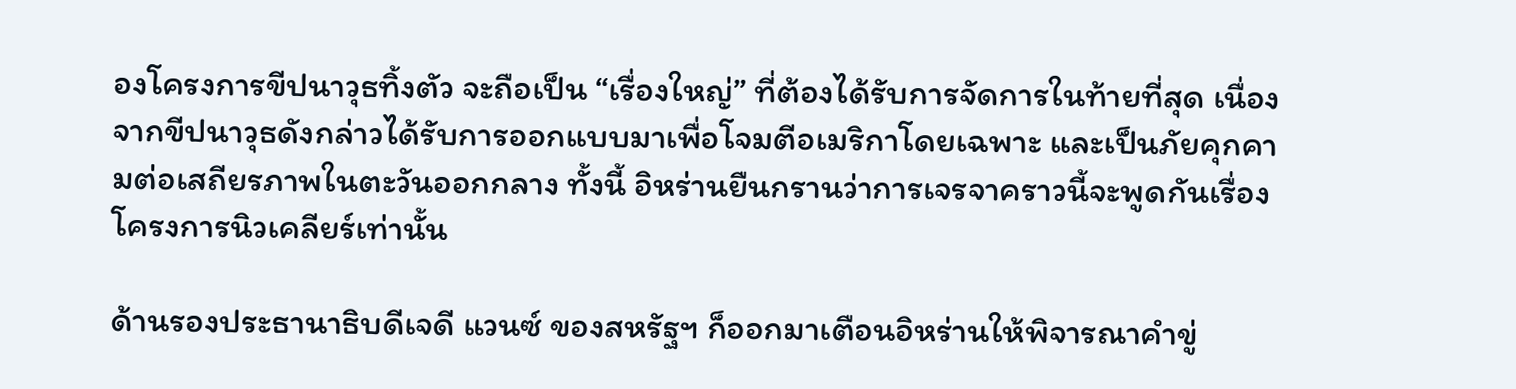องโครงการขีปนาวุธทิ้งตัว จะถือเป็น “เรื่องใหญ่” ที่ต้องได้รับการจัดการในท้ายที่สุด เนื่องจากขีปนาวุธดังกล่าวได้รับการออกแบบมาเพื่อโจมตีอเมริกาโดยเฉพาะ และเป็นภัยคุกคามต่อเสถียรภาพในตะวันออกกลาง ทั้งนี้ อิหร่านยืนกรานว่าการเจรจาคราวนี้จะพูดกันเรื่องโครงการนิวเคลียร์เท่านั้น

ด้านรองประธานาธิบดีเจดี แวนซ์ ของสหรัฐฯ ก็ออกมาเตือนอิหร่านให้พิจารณาคำขู่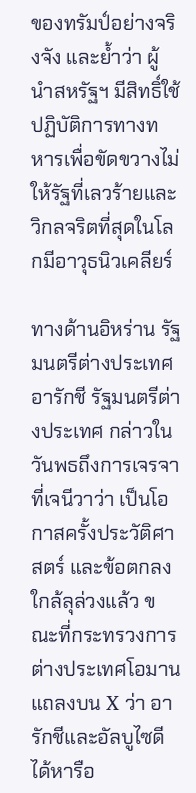ของทรัมป์อย่างจริงจัง และย้ำว่า ผู้นำสหรัฐฯ มีสิทธิ์ใช้ปฏิบัติการทางทหารเพื่อขัดขวางไม่ให้รัฐที่เลวร้ายและวิกลจริตที่สุดในโลกมีอาวุธนิวเคลียร์

ทางด้านอิหร่าน รัฐมนตรีต่างประเทศ อารักชี รัฐมนตรีต่างประเทศ กล่าวในวันพธถึงการเจรจาที่เจนีวาว่า เป็นโอกาสครั้งประวัติศาสตร์ และข้อตกลงใกล้ลุล่วงแล้ว ขณะที่กระทรวงการต่างประเทศโอมานแถลงบน X ว่า อารักชีและอัลบูไซดีได้หารือ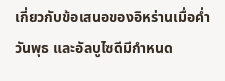เกี่ยวกับข้อเสนอของอิหร่านเมื่อค่ำวันพุธ และอัลบูไซดีมีกำหนด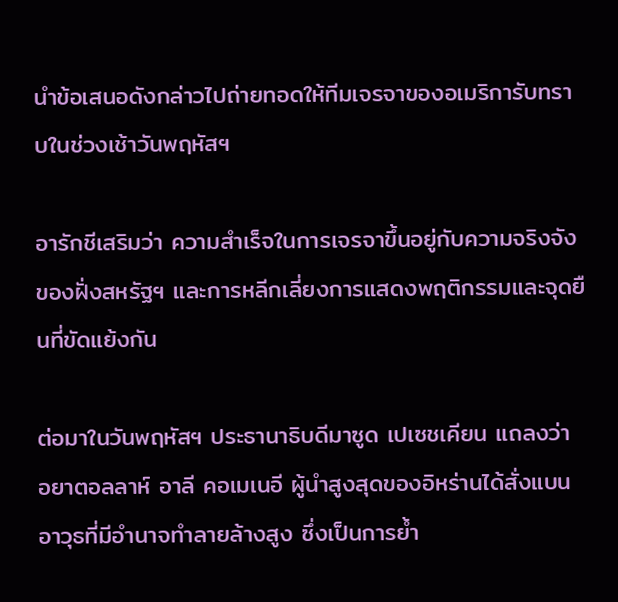นำข้อเสนอดังกล่าวไปถ่ายทอดให้ทีมเจรจาของอเมริการับทราบในช่วงเช้าวันพฤหัสฯ

อารักชีเสริมว่า ความสำเร็จในการเจรจาขึ้นอยู่กับความจริงจังของฝั่งสหรัฐฯ และการหลีกเลี่ยงการแสดงพฤติกรรมและจุดยืนที่ขัดแย้งกัน

ต่อมาในวันพฤหัสฯ ประธานาธิบดีมาซูด เปเซชเคียน แถลงว่า อยาตอลลาห์ อาลี คอเมเนอี ผู้นำสูงสุดของอิหร่านได้สั่งแบนอาวุธที่มีอำนาจทำลายล้างสูง ซึ่งเป็นการย้ำ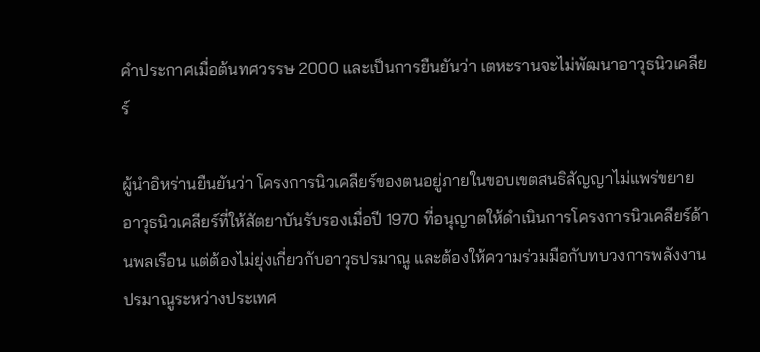คำประกาศเมื่อต้นทศวรรษ 2000 และเป็นการยืนยันว่า เตหะรานจะไม่พัฒนาอาวุธนิวเคลียร์

ผู้นำอิหร่านยืนยันว่า โครงการนิวเคลียร์ของตนอยู่ภายในขอบเขตสนธิสัญญาไม่แพร่ขยายอาวุธนิวเคลียร์ที่ให้สัตยาบันรับรองเมื่อปี 1970 ที่อนุญาตให้ดำเนินการโครงการนิวเคลียร์ด้านพลเรือน แต่ต้องไม่ยุ่งเกี่ยวกับอาวุธปรมาณู และต้องให้ความร่วมมือกับทบวงการพลังงานปรมาณูระหว่างประเทศ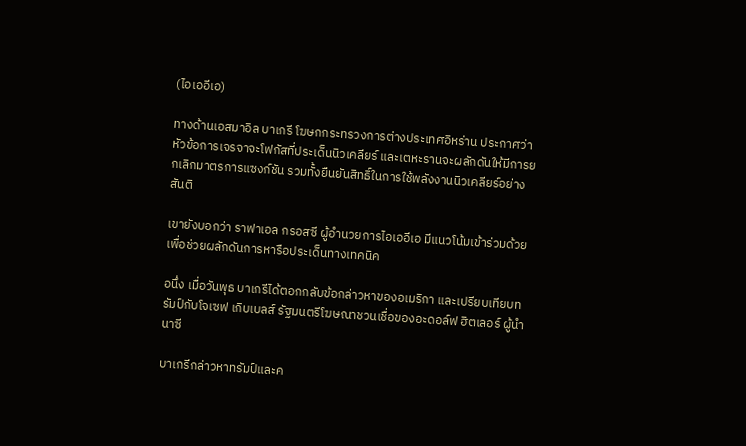(ไอเออีเอ)

ทางด้านเอสมาอิล บาเกรี โฆษกกระทรวงการต่างประเทศอิหร่าน ประกาศว่า หัวข้อการเจรจาจะโฟกัสที่ประเด็นนิวเคลียร์ และเตหะรานจะผลักดันให้มีการยกเลิกมาตรการแซงก์ชัน รวมทั้งยืนยันสิทธิ์ในการใช้พลังงานนิวเคลียร์อย่างสันติ

เขายังบอกว่า ราฟาเอล กรอสซี ผู้อำนวยการไอเออีเอ มีแนวโน้มเข้าร่วมด้วยเพื่อช่วยผลักดันการหารือประเด็นทางเทคนิค

อนึ่ง เมื่อวันพุธ บาเกรีได้ตอกกลับข้อกล่าวหาของอเมริกา และเปรียบเทียบทรัมป์กับโจเซฟ เกิบเบลส์ รัฐมนตรีโฆษณาชวนเชื่อของอะดอล์ฟ ฮิตเลอร์ ผู้นำนาซี

บาเกรีกล่าวหาทรัมป์และค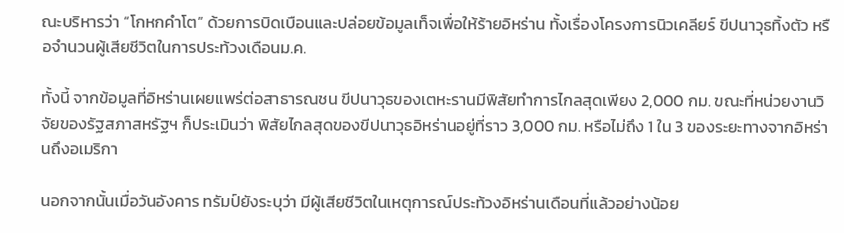ณะบริหารว่า “โกหกคำโต” ด้วยการบิดเบือนและปล่อยข้อมูลเท็จเพื่อให้ร้ายอิหร่าน ทั้งเรื่องโครงการนิวเคลียร์ ขีปนาวุธทิ้งตัว หรือจำนวนผู้เสียชีวิตในการประท้วงเดือนม.ค.

ทั้งนี้ จากข้อมูลที่อิหร่านเผยแพร่ต่อสาธารณชน ขีปนาวุธของเตหะรานมีพิสัยทำการไกลสุดเพียง 2,000 กม. ขณะที่หน่วยงานวิจัยของรัฐสภาสหรัฐฯ ก็ประเมินว่า พิสัยไกลสุดของขีปนาวุธอิหร่านอยู่ที่ราว 3,000 กม. หรือไม่ถึง 1 ใน 3 ของระยะทางจากอิหร่านถึงอเมริกา

นอกจากนั้นเมื่อวันอังคาร ทรัมป์ยังระบุว่า มีผู้เสียชีวิตในเหตุการณ์ประท้วงอิหร่านเดือนที่แล้วอย่างน้อย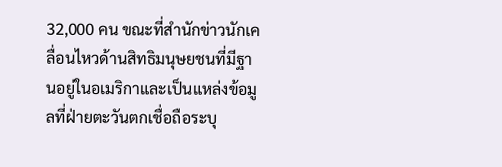32,000 คน ขณะที่สำนักข่าวนักเคลื่อนไหวด้านสิทธิมนุษยชนที่มีฐานอยู่ในอเมริกาและเป็นแหล่งข้อมูลที่ฝ่ายตะวันตกเชื่อถือระบุ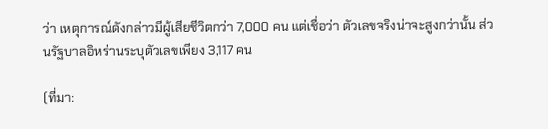ว่า เหตุการณ์ดังกล่าวมีผู้เสียชีวิตกว่า 7,000 คน แต่เชื่อว่า ตัวเลขจริงน่าจะสูงกว่านั้น ส่วนรัฐบาลอิหร่านระบุตัวเลขเพียง 3,117 คน

(ที่มา: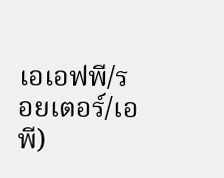เอเอฟพี/รอยเตอร์/เอพี)